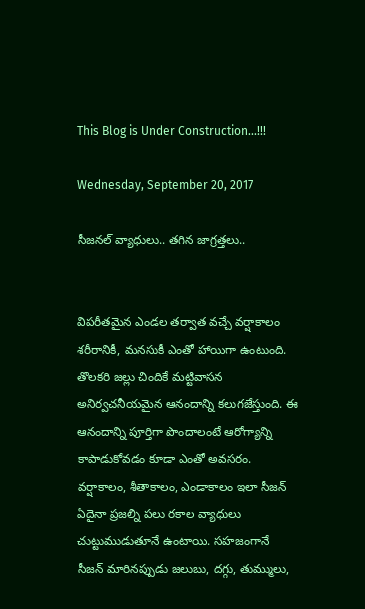This Blog is Under Construction...!!!

Wednesday, September 20, 2017

సీజనల్ వ్యాధులు.. తగిన జాగ్రత్తలు..


విపరీతమైన ఎండల తర్వాత వచ్చే వర్షాకాలం శరీరానికీ, మనసుకీ ఎంతో హాయిగా ఉంటుంది. తొలకరి జల్లు చిందికే మట్టివాసన అనిర్వచనీయమైన ఆనందాన్ని కలుగజేస్తుంది. ఈ ఆనందాన్ని పూర్తిగా పొందాలంటే ఆరోగ్యాన్ని కాపాడుకోవడం కూడా ఎంతో అవసరం. వర్షాకాలం, శీతాకాలం, ఎండాకాలం ఇలా సీజన్‌ ఏదైనా ప్రజల్ని పలు రకాల వ్యాధులు చుట్టుముడుతూనే ఉంటాయి. సహజంగానే సీజన్‌ మారినప్పుడు జలుబు, దగ్గు, తుమ్ములు,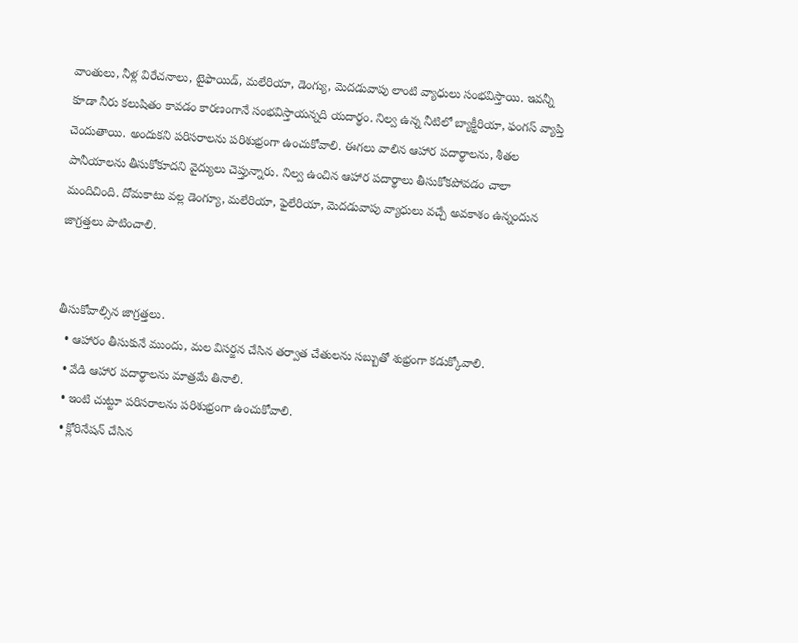వాంతులు, నీళ్ల విరేచనాలు, టైఫాయిడ్‌, మలేరియా, డెంగ్యు, మెదడువాపు లాంటి వ్యాధులు సంభవిస్తాయి. ఇవన్నీ కూడా నీరు కలుషితం కావడం కారణంగానే సంభవిస్తాయన్నది యదార్థం. నిల్వ ఉన్న నీటిలో బ్యాక్టీరియా, ఫంగస్‌ వ్యాప్తి చెందుతాయి. అందుకని పరిసరాలను పరిశుభ్రంగా ఉంచుకోవాలి. ఈగలు వాలిన ఆహార పదార్థాలను, శీతల పానీయాలను తీసుకోకూదని వైద్యులు చెప్తున్నారు. నిల్వ ఉంచిన ఆహార పదార్థాలు తీసుకోకపోవడం చాలా మందిచింది. దోమకాటు వల్ల డెంగ్యూ, మలేరియా, ఫైలేరియా, మెదడువాపు వ్యాధులు వచ్చే అవకాశం ఉన్నందున జాగ్రత్తలు పాటించాలి.


తీసుకోవాల్సిన జాగ్రత్తలు.
  • ఆహారం తీసుకునే ముందు, మల విసర్జన చేసిన తర్వాత చేతులను సబ్బుతో శుభ్రంగా కడుక్కోవాలి.
  • వేడి ఆహార పదార్థాలను మాత్రమే తినాలి.
  • ఇంటి చుట్టూ పరిసరాలను పరిశుభ్రంగా ఉంచుకోవాలి.
  • క్లోరినేషన్‌ చేసిన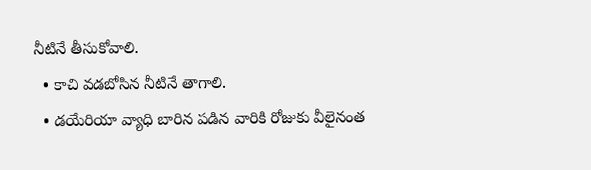నీటినే తీసుకోవాలి.
  • కాచి వడబోసిన నీటినే తాగాలి.
  • డయేరియా వ్యాధి బారిన పడిన వారికి రోజుకు వీలైనంత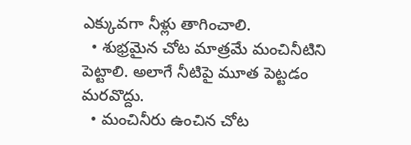ఎక్కువగా నీళ్లు తాగించాలి.
  • శుభ్రమైన చోట మాత్రమే మంచినీటిని పెట్టాలి. అలాగే నీటిపై మూత పెట్టడం మరవొద్దు.
  • మంచినీరు ఉంచిన చోట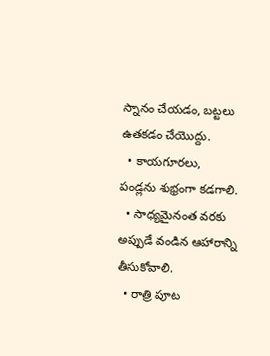స్నానం చేయడం, బట్టలు ఉతకడం చేయొద్దు.
  • కాయగూరలు, పండ్లను శుభ్రంగా కడగాలి.
  • సాధ్యమైనంత వరకు అప్పుడే వండిన ఆహారాన్ని తీసుకోవాలి.
  • రాత్రి పూట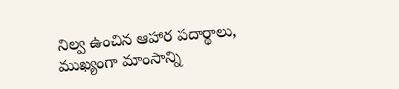నిల్వ ఉంచిన ఆహార పదార్థాలు, ముఖ్యంగా మాంసాన్ని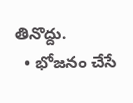తినొద్దు.
  • భోజనం చేసే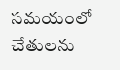సమయంలో చేతులను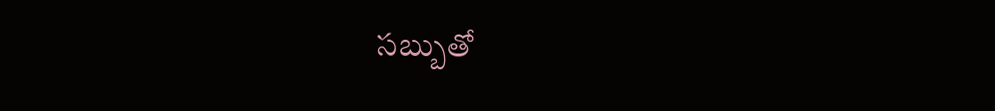సబ్బుతో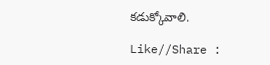కడుక్కోవాలి.

Like//Share :